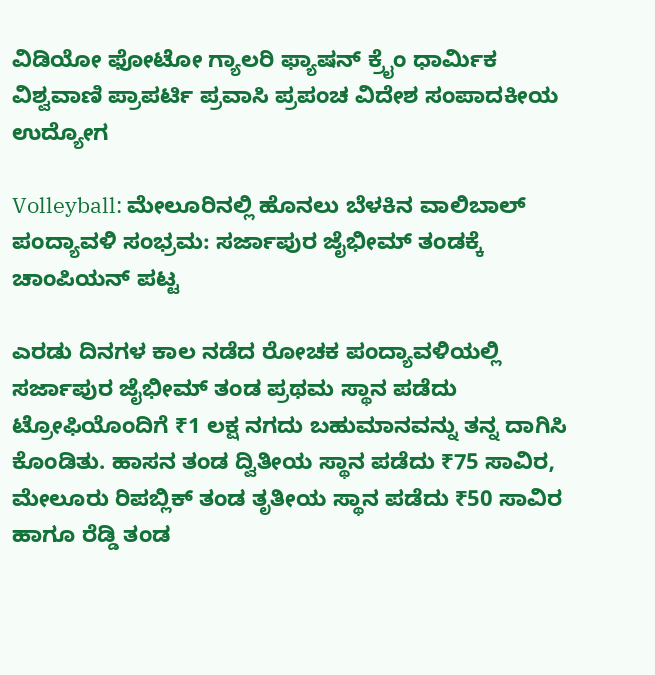ವಿಡಿಯೋ ಫೋಟೋ ಗ್ಯಾಲರಿ ಫ್ಯಾಷನ್ ಕ್ರೈಂ ಧಾರ್ಮಿಕ ವಿಶ್ವವಾಣಿ ಪ್ರಾಪರ್ಟಿ ಪ್ರವಾಸಿ ಪ್ರಪಂಚ ವಿದೇಶ ಸಂಪಾದಕೀಯ ಉದ್ಯೋಗ

Volleyball: ಮೇಲೂರಿನಲ್ಲಿ ಹೊನಲು ಬೆಳಕಿನ ವಾಲಿಬಾಲ್ ಪಂದ್ಯಾವಳಿ ಸಂಭ್ರಮ: ಸರ್ಜಾಪುರ ಜೈಭೀಮ್ ತಂಡಕ್ಕೆ ಚಾಂಪಿಯನ್ ಪಟ್ಟ

ಎರಡು ದಿನಗಳ ಕಾಲ ನಡೆದ ರೋಚಕ ಪಂದ್ಯಾವಳಿಯಲ್ಲಿ ಸರ್ಜಾಪುರ ಜೈಭೀಮ್ ತಂಡ ಪ್ರಥಮ ಸ್ಥಾನ ಪಡೆದು ಟ್ರೋಫಿಯೊಂದಿಗೆ ₹1 ಲಕ್ಷ ನಗದು ಬಹುಮಾನವನ್ನು ತನ್ನ ದಾಗಿಸಿ ಕೊಂಡಿತು. ಹಾಸನ ತಂಡ ದ್ವಿತೀಯ ಸ್ಥಾನ ಪಡೆದು ₹75 ಸಾವಿರ, ಮೇಲೂರು ರಿಪಬ್ಲಿಕ್ ತಂಡ ತೃತೀಯ ಸ್ಥಾನ ಪಡೆದು ₹50 ಸಾವಿರ ಹಾಗೂ ರೆಡ್ಡಿ ತಂಡ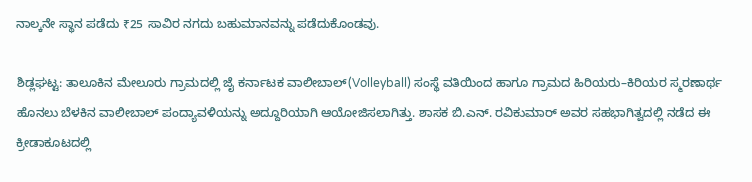ನಾಲ್ಕನೇ ಸ್ಥಾನ ಪಡೆದು ₹25 ಸಾವಿರ ನಗದು ಬಹುಮಾನವನ್ನು ಪಡೆದುಕೊಂಡವು.

ಶಿಡ್ಲಘಟ್ಟ: ತಾಲೂಕಿನ ಮೇಲೂರು ಗ್ರಾಮದಲ್ಲಿ ಜೈ ಕರ್ನಾಟಕ ವಾಲೀಬಾಲ್(Volleyball) ಸಂಸ್ಥೆ ವತಿಯಿಂದ ಹಾಗೂ ಗ್ರಾಮದ ಹಿರಿಯರು–ಕಿರಿಯರ ಸ್ಮರಣಾರ್ಥ ಹೊನಲು ಬೆಳಕಿನ ವಾಲೀಬಾಲ್ ಪಂದ್ಯಾವಳಿಯನ್ನು ಅದ್ದೂರಿಯಾಗಿ ಆಯೋಜಿಸಲಾಗಿತ್ತು. ಶಾಸಕ ಬಿ.ಎನ್. ರವಿಕುಮಾರ್ ಅವರ ಸಹಭಾಗಿತ್ವದಲ್ಲಿ ನಡೆದ ಈ ಕ್ರೀಡಾಕೂಟದಲ್ಲಿ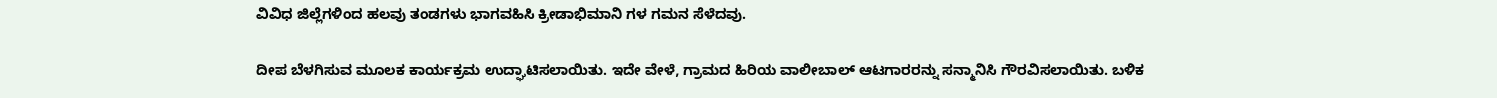ವಿವಿಧ ಜಿಲ್ಲೆಗಳಿಂದ ಹಲವು ತಂಡಗಳು ಭಾಗವಹಿಸಿ ಕ್ರೀಡಾಭಿಮಾನಿ ಗಳ ಗಮನ ಸೆಳೆದವು.

ದೀಪ ಬೆಳಗಿಸುವ ಮೂಲಕ ಕಾರ್ಯಕ್ರಮ ಉದ್ಘಾಟಿಸಲಾಯಿತು. ಇದೇ ವೇಳೆ, ಗ್ರಾಮದ ಹಿರಿಯ ವಾಲೀಬಾಲ್ ಆಟಗಾರರನ್ನು ಸನ್ಮಾನಿಸಿ ಗೌರವಿಸಲಾಯಿತು. ಬಳಿಕ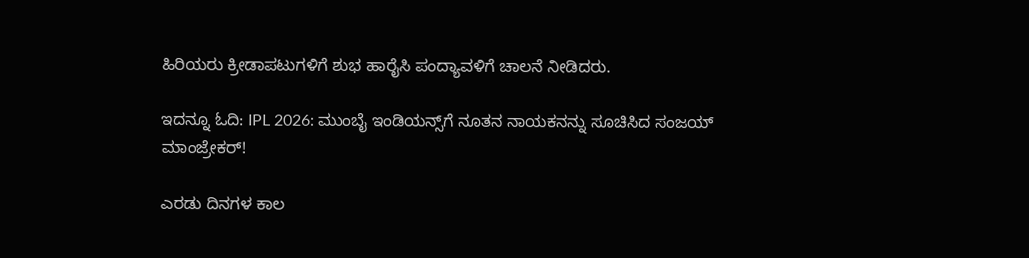ಹಿರಿಯರು ಕ್ರೀಡಾಪಟುಗಳಿಗೆ ಶುಭ ಹಾರೈಸಿ ಪಂದ್ಯಾವಳಿಗೆ ಚಾಲನೆ ನೀಡಿದರು.

ಇದನ್ನೂ ಓದಿ: IPL 2026: ಮುಂಬೈ ಇಂಡಿಯನ್ಸ್‌ಗೆ ನೂತನ ನಾಯಕನನ್ನು ಸೂಚಿಸಿದ ಸಂಜಯ್‌ ಮಾಂಜ್ರೇಕರ್‌!

ಎರಡು ದಿನಗಳ ಕಾಲ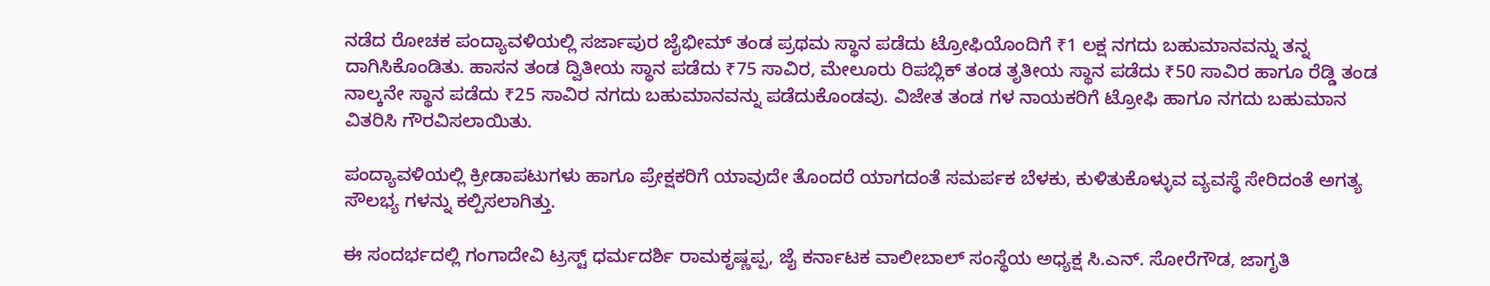ನಡೆದ ರೋಚಕ ಪಂದ್ಯಾವಳಿಯಲ್ಲಿ ಸರ್ಜಾಪುರ ಜೈಭೀಮ್ ತಂಡ ಪ್ರಥಮ ಸ್ಥಾನ ಪಡೆದು ಟ್ರೋಫಿಯೊಂದಿಗೆ ₹1 ಲಕ್ಷ ನಗದು ಬಹುಮಾನವನ್ನು ತನ್ನ ದಾಗಿಸಿಕೊಂಡಿತು. ಹಾಸನ ತಂಡ ದ್ವಿತೀಯ ಸ್ಥಾನ ಪಡೆದು ₹75 ಸಾವಿರ, ಮೇಲೂರು ರಿಪಬ್ಲಿಕ್ ತಂಡ ತೃತೀಯ ಸ್ಥಾನ ಪಡೆದು ₹50 ಸಾವಿರ ಹಾಗೂ ರೆಡ್ಡಿ ತಂಡ ನಾಲ್ಕನೇ ಸ್ಥಾನ ಪಡೆದು ₹25 ಸಾವಿರ ನಗದು ಬಹುಮಾನವನ್ನು ಪಡೆದುಕೊಂಡವು. ವಿಜೇತ ತಂಡ ಗಳ ನಾಯಕರಿಗೆ ಟ್ರೋಫಿ ಹಾಗೂ ನಗದು ಬಹುಮಾನ ವಿತರಿಸಿ ಗೌರವಿಸಲಾಯಿತು.

ಪಂದ್ಯಾವಳಿಯಲ್ಲಿ ಕ್ರೀಡಾಪಟುಗಳು ಹಾಗೂ ಪ್ರೇಕ್ಷಕರಿಗೆ ಯಾವುದೇ ತೊಂದರೆ ಯಾಗದಂತೆ ಸಮರ್ಪಕ ಬೆಳಕು, ಕುಳಿತುಕೊಳ್ಳುವ ವ್ಯವಸ್ಥೆ ಸೇರಿದಂತೆ ಅಗತ್ಯ ಸೌಲಭ್ಯ ಗಳನ್ನು ಕಲ್ಪಿಸಲಾಗಿತ್ತು.

ಈ ಸಂದರ್ಭದಲ್ಲಿ ಗಂಗಾದೇವಿ ಟ್ರಸ್ಟ್ ಧರ್ಮದರ್ಶಿ ರಾಮಕೃಷ್ಣಪ್ಪ, ಜೈ ಕರ್ನಾಟಕ ವಾಲೀಬಾಲ್ ಸಂಸ್ಥೆಯ ಅಧ್ಯಕ್ಷ ಸಿ.ಎನ್. ಸೋರೆಗೌಡ, ಜಾಗೃತಿ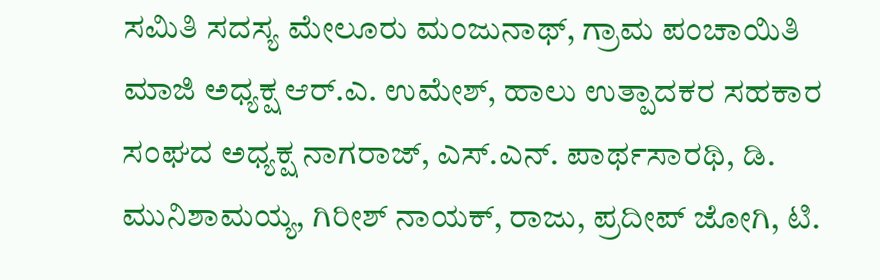ಸಮಿತಿ ಸದಸ್ಯ ಮೇಲೂರು ಮಂಜುನಾಥ್, ಗ್ರಾಮ ಪಂಚಾಯಿತಿ ಮಾಜಿ ಅಧ್ಯಕ್ಷ ಆರ್.ಎ. ಉಮೇಶ್, ಹಾಲು ಉತ್ಪಾದಕರ ಸಹಕಾರ ಸಂಘದ ಅಧ್ಯಕ್ಷ ನಾಗರಾಜ್, ಎಸ್.ಎನ್. ಪಾರ್ಥಸಾರಥಿ, ಡಿ. ಮುನಿಶಾಮಯ್ಯ, ಗಿರೀಶ್ ನಾಯಕ್, ರಾಜು, ಪ್ರದೀಪ್ ಜೋಗಿ, ಟಿ.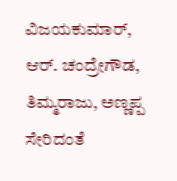ವಿಜಯಕುಮಾರ್, ಆರ್. ಚಂದ್ರೇಗೌಡ, ತಿಮ್ಮರಾಜು, ಅಣ್ಣಪ್ಪ ಸೇರಿದಂತೆ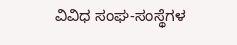ವಿವಿಧ ಸಂಘ-ಸಂಸ್ಥೆಗಳ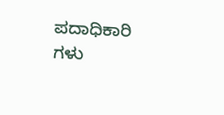ಪದಾಧಿಕಾರಿ ಗಳು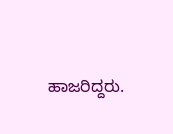ಹಾಜರಿದ್ದರು.